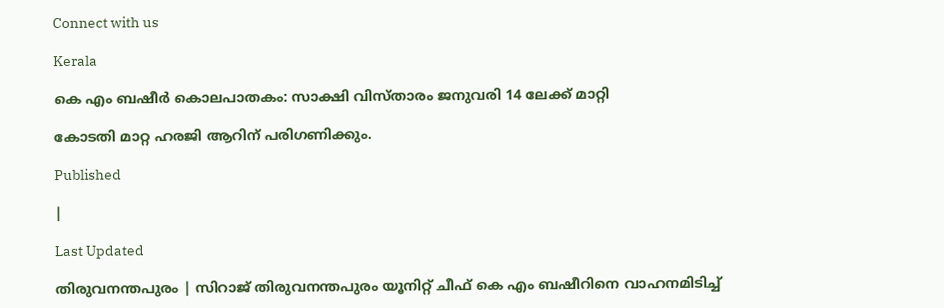Connect with us

Kerala

കെ എം ബഷീര്‍ കൊലപാതകം: സാക്ഷി വിസ്താരം ജനുവരി 14 ലേക്ക് മാറ്റി

കോടതി മാറ്റ ഹരജി ആറിന് പരിഗണിക്കും.

Published

|

Last Updated

തിരുവനന്തപുരം | സിറാജ് തിരുവനന്തപുരം യൂനിറ്റ് ചീഫ് കെ എം ബഷീറിനെ വാഹനമിടിച്ച്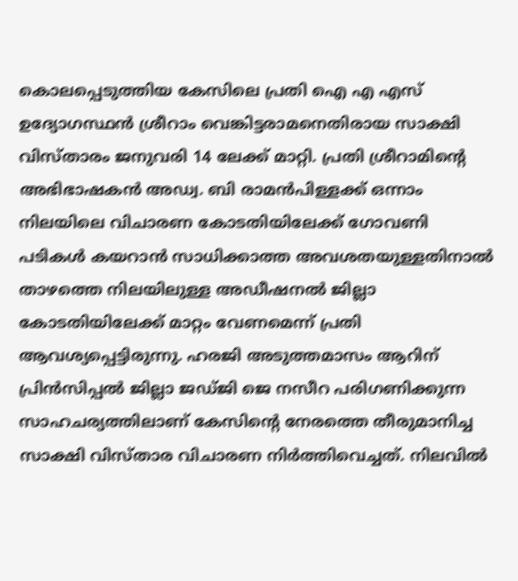കൊലപ്പെടുത്തിയ കേസിലെ പ്രതി ഐ എ എസ് ഉദ്യോഗസ്ഥന്‍ ശ്രീറാം വെങ്കിട്ടരാമനെതിരായ സാക്ഷി വിസ്താരം ജനുവരി 14 ലേക്ക് മാറ്റി. പ്രതി ശ്രീറാമിന്റെ അഭിഭാഷകന്‍ അഡ്വ. ബി രാമന്‍പിള്ളക്ക് ഒന്നാം നിലയിലെ വിചാരണ കോടതിയിലേക്ക് ഗോവണി പടികള്‍ കയറാന്‍ സാധിക്കാത്ത അവശതയുള്ളതിനാല്‍ താഴത്തെ നിലയിലുള്ള അഡീഷനല്‍ ജില്ലാ കോടതിയിലേക്ക് മാറ്റം വേണമെന്ന് പ്രതി ആവശ്യപ്പെട്ടിരുന്നു. ഹരജി അടുത്തമാസം ആറിന് പ്രിന്‍സിപ്പല്‍ ജില്ലാ ജഡ്ജി ജെ നസീറ പരിഗണിക്കുന്ന സാഹചര്യത്തിലാണ് കേസിന്റെ നേരത്തെ തീരുമാനിച്ച സാക്ഷി വിസ്താര വിചാരണ നിര്‍ത്തിവെച്ചത്. നിലവില്‍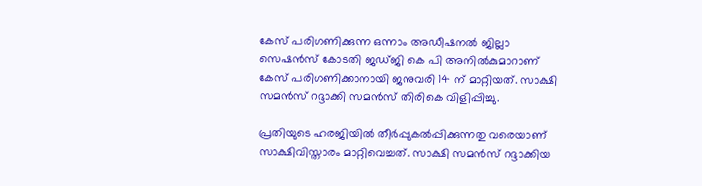കേസ് പരിഗണിക്കുന്ന ഒന്നാം അഡീഷനല്‍ ജില്ലാ സെഷന്‍സ് കോടതി ജഡ്ജി കെ പി അനില്‍കുമാറാണ് കേസ് പരിഗണിക്കാനായി ജനുവരി 14 ന് മാറ്റിയത്. സാക്ഷി സമന്‍സ് റദ്ദാക്കി സമന്‍സ് തിരികെ വിളിപ്പിച്ചു.

പ്രതിയുടെ ഹരജിയില്‍ തീര്‍പ്പുകല്‍പ്പിക്കുന്നതു വരെയാണ് സാക്ഷിവിസ്താരം മാറ്റിവെച്ചത്. സാക്ഷി സമന്‍സ് റദ്ദാക്കിയ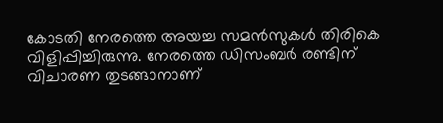കോടതി നേരത്തെ അയച്ച സമന്‍സുകള്‍ തിരികെ വിളിപ്പിച്ചിരുന്നു. നേരത്തെ ഡിസംബര്‍ രണ്ടിന് വിചാരണ തുടങ്ങാനാണ്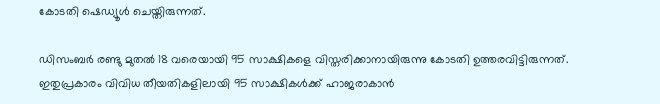കോടതി ഷെഡ്യൂള്‍ ചെയ്തിരുന്നത്.

ഡിസംബര്‍ രണ്ടു മുതല്‍ 18 വരെയായി 95 സാക്ഷികളെ വിസ്തരിക്കാനായിരുന്നു കോടതി ഉത്തരവിട്ടിരുന്നത്. ഇതുപ്രകാരം വിവിധ തീയതികളിലായി 95 സാക്ഷികള്‍ക്ക് ഹാജരാകാന്‍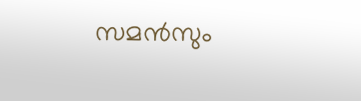സമന്‍സും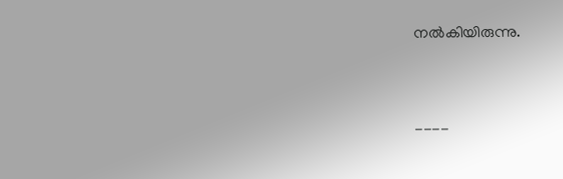നല്‍കിയിരുന്നു.



----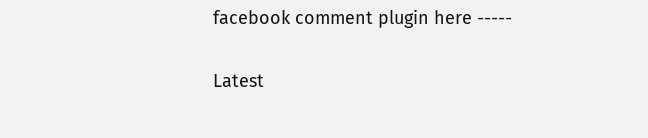facebook comment plugin here -----

Latest